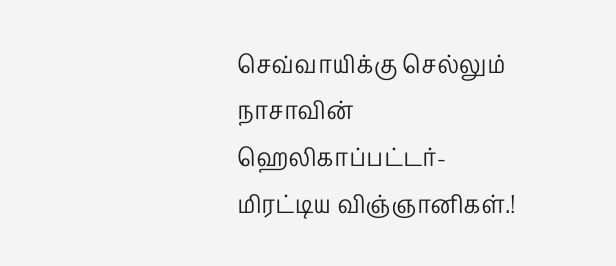செவ்வாயிக்கு செல்லும் நாசாவின் ஹெலிகாப்பட்டர்-மிரட்டிய விஞ்ஞானிகள்.!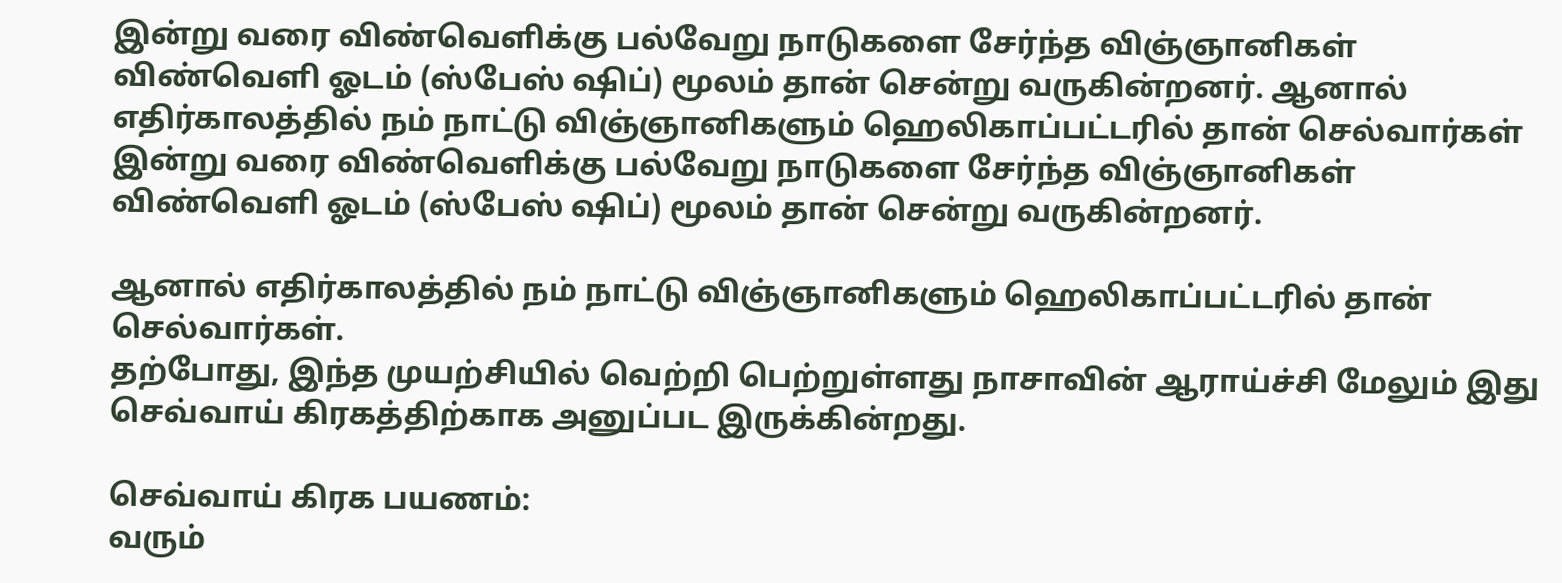இன்று வரை விண்வெளிக்கு பல்வேறு நாடுகளை சேர்ந்த விஞ்ஞானிகள் விண்வெளி ஓடம் (ஸ்பேஸ் ஷிப்) மூலம் தான் சென்று வருகின்றனர். ஆனால் எதிர்காலத்தில் நம் நாட்டு விஞ்ஞானிகளும் ஹெலிகாப்பட்டரில் தான் செல்வார்கள்
இன்று வரை விண்வெளிக்கு பல்வேறு நாடுகளை சேர்ந்த விஞ்ஞானிகள் விண்வெளி ஓடம் (ஸ்பேஸ் ஷிப்) மூலம் தான் சென்று வருகின்றனர்.

ஆனால் எதிர்காலத்தில் நம் நாட்டு விஞ்ஞானிகளும் ஹெலிகாப்பட்டரில் தான் செல்வார்கள்.
தற்போது, இந்த முயற்சியில் வெற்றி பெற்றுள்ளது நாசாவின் ஆராய்ச்சி மேலும் இது செவ்வாய் கிரகத்திற்காக அனுப்பட இருக்கின்றது.

செவ்வாய் கிரக பயணம்:
வரும்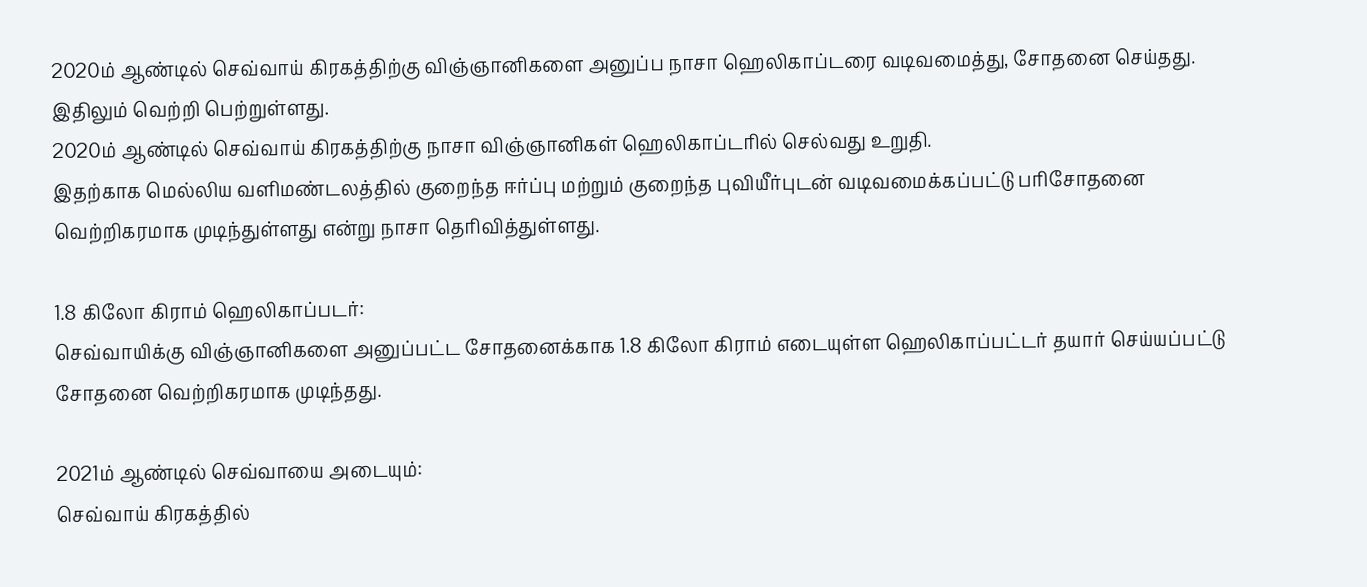2020ம் ஆண்டில் செவ்வாய் கிரகத்திற்கு விஞ்ஞானிகளை அனுப்ப நாசா ஹெலிகாப்டரை வடிவமைத்து, சோதனை செய்தது. இதிலும் வெற்றி பெற்றுள்ளது.
2020ம் ஆண்டில் செவ்வாய் கிரகத்திற்கு நாசா விஞ்ஞானிகள் ஹெலிகாப்டரில் செல்வது உறுதி.
இதற்காக மெல்லிய வளிமண்டலத்தில் குறைந்த ஈர்ப்பு மற்றும் குறைந்த புவியீர்புடன் வடிவமைக்கப்பட்டு பரிசோதனை வெற்றிகரமாக முடிந்துள்ளது என்று நாசா தெரிவித்துள்ளது.

1.8 கிலோ கிராம் ஹெலிகாப்படர்:
செவ்வாயிக்கு விஞ்ஞானிகளை அனுப்பட்ட சோதனைக்காக 1.8 கிலோ கிராம் எடையுள்ள ஹெலிகாப்பட்டர் தயார் செய்யப்பட்டு சோதனை வெற்றிகரமாக முடிந்தது.

2021ம் ஆண்டில் செவ்வாயை அடையும்:
செவ்வாய் கிரகத்தில்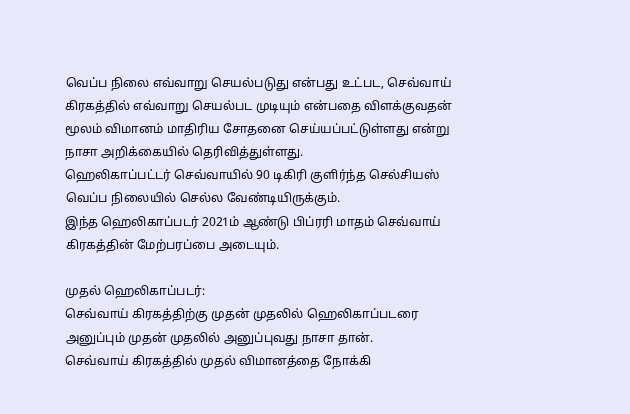வெப்ப நிலை எவ்வாறு செயல்படுது என்பது உட்பட, செவ்வாய் கிரகத்தில் எவ்வாறு செயல்பட முடியும் என்பதை விளக்குவதன் மூலம் விமானம் மாதிரிய சோதனை செய்யப்பட்டுள்ளது என்று நாசா அறிக்கையில் தெரிவித்துள்ளது.
ஹெலிகாப்பட்டர் செவ்வாயில் 90 டிகிரி குளிர்ந்த செல்சியஸ் வெப்ப நிலையில் செல்ல வேண்டியிருக்கும்.
இந்த ஹெலிகாப்படர் 2021ம் ஆண்டு பிப்ரரி மாதம் செவ்வாய் கிரகத்தின் மேற்பரப்பை அடையும்.

முதல் ஹெலிகாப்படர்:
செவ்வாய் கிரகத்திற்கு முதன் முதலில் ஹெலிகாப்படரை அனுப்பும் முதன் முதலில் அனுப்புவது நாசா தான்.
செவ்வாய் கிரகத்தில் முதல் விமானத்தை நோக்கி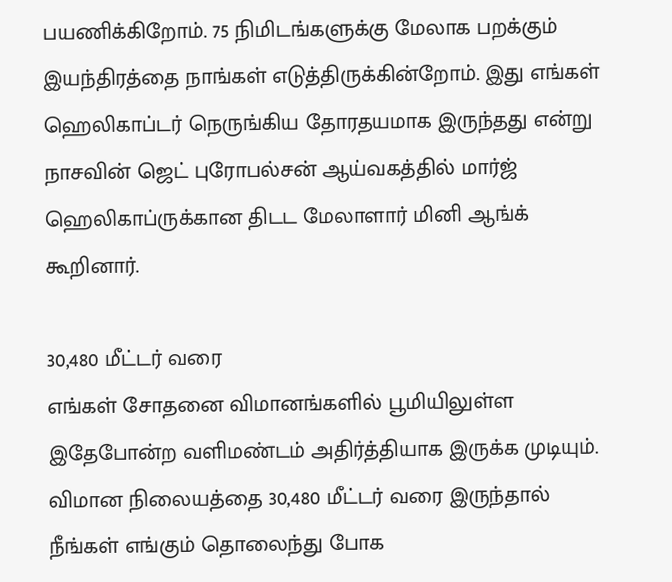பயணிக்கிறோம். 75 நிமிடங்களுக்கு மேலாக பறக்கும் இயந்திரத்தை நாங்கள் எடுத்திருக்கின்றோம். இது எங்கள் ஹெலிகாப்டர் நெருங்கிய தோரதயமாக இருந்தது என்று நாசவின் ஜெட் புரோபல்சன் ஆய்வகத்தில் மார்ஜ் ஹெலிகாப்ருக்கான திடட மேலாளார் மினி ஆங்க் கூறினார்.

30,480 மீட்டர் வரை
எங்கள் சோதனை விமானங்களில் பூமியிலுள்ள இதேபோன்ற வளிமண்டம் அதிர்த்தியாக இருக்க முடியும். விமான நிலையத்தை 30,480 மீட்டர் வரை இருந்தால் நீங்கள் எங்கும் தொலைந்து போக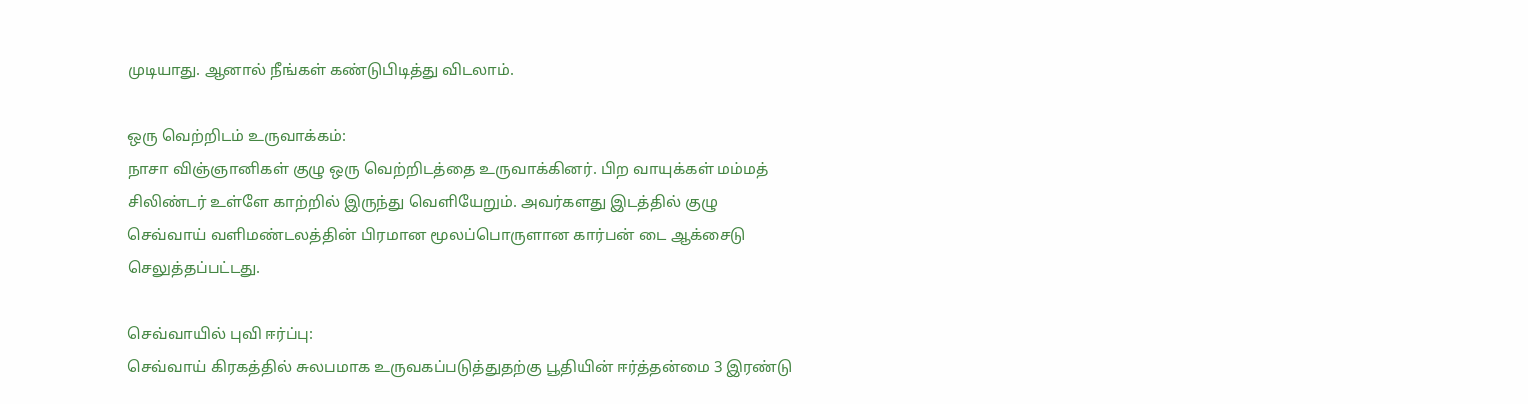முடியாது. ஆனால் நீங்கள் கண்டுபிடித்து விடலாம்.

ஒரு வெற்றிடம் உருவாக்கம்:
நாசா விஞ்ஞானிகள் குழு ஒரு வெற்றிடத்தை உருவாக்கினர். பிற வாயுக்கள் மம்மத் சிலிண்டர் உள்ளே காற்றில் இருந்து வெளியேறும். அவர்களது இடத்தில் குழு செவ்வாய் வளிமண்டலத்தின் பிரமான மூலப்பொருளான கார்பன் டை ஆக்சைடு செலுத்தப்பட்டது.

செவ்வாயில் புவி ஈர்ப்பு:
செவ்வாய் கிரகத்தில் சுலபமாக உருவகப்படுத்துதற்கு பூதியின் ஈர்த்தன்மை 3 இரண்டு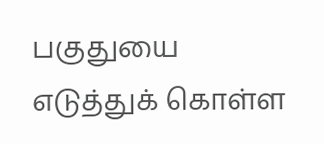பகுதுயை எடுத்துக் கொள்ள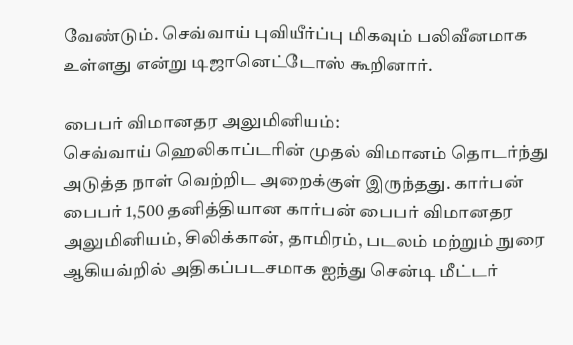வேண்டும். செவ்வாய் புவியீர்ப்பு மிகவும் பலிவீனமாக உள்ளது என்று டிஜானெட்டோஸ் கூறினார்.

பைபர் விமானதர அலுமினியம்:
செவ்வாய் ஹெலிகாப்டரின் முதல் விமானம் தொடர்ந்து அடுத்த நாள் வெற்றிட அறைக்குள் இருந்தது. கார்பன் பைபர் 1,500 தனித்தியான கார்பன் பைபர் விமானதர அலுமினியம், சிலிக்கான், தாமிரம், படலம் மற்றும் நுரை ஆகியவ்றில் அதிகப்படசமாக ஐந்து சென்டி மீட்டர்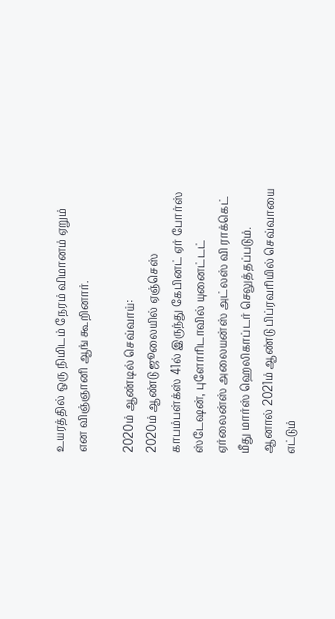உயரத்தில் ஒரு நிமிடம் நேரம் விமானம் ஏறும் என விஞ்ஞானி ஆங் கூறினார்.

2020ம் ஆண்டில் செவ்வாய்:
2020ம் ஆண்டு ஜூலையில் ஏஞ்செஸ் காபம்பள்க்ஸ் 41ல் இருந்து கேபினட் ஏர் போர்ஸ் ஸ்டேஷன், புளோரிடாவில் யுனைட்டட் ஏர்லைன்ஸ் அலையன்ஸ் அட்லஸ் வி ராக்கெட் மீது மார்ஸ் ஹெலிகாப்டர் செலுத்தப்படும். ஆனால் 2021ம் ஆண்டு பிப்ரவரியில் செவ்வாயை எட்டும்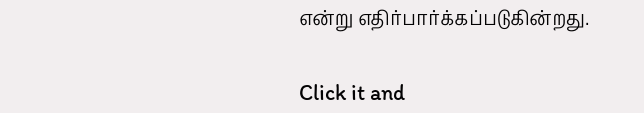என்று எதிர்பார்க்கப்படுகின்றது.


Click it and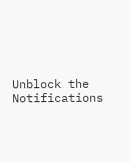Unblock the Notifications